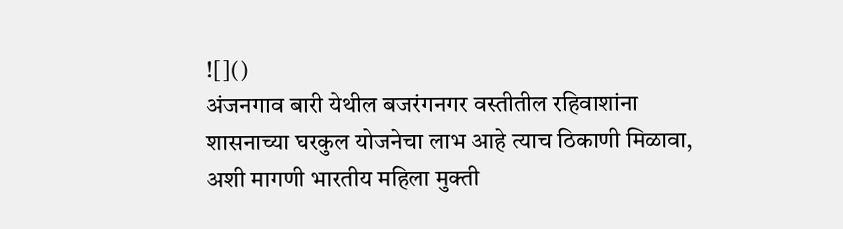![]()
अंजनगाव बारी येथील बजरंगनगर वस्तीतील रहिवाशांना शासनाच्या घरकुल योजनेचा लाभ आहे त्याच ठिकाणी मिळावा, अशी मागणी भारतीय महिला मुक्ती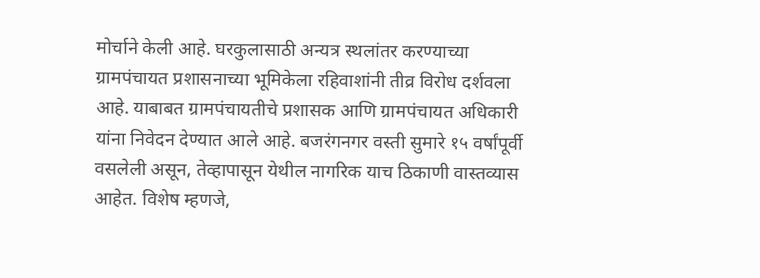मोर्चाने केली आहे. घरकुलासाठी अन्यत्र स्थलांतर करण्याच्या ग्रामपंचायत प्रशासनाच्या भूमिकेला रहिवाशांनी तीव्र विरोध दर्शवला आहे. याबाबत ग्रामपंचायतीचे प्रशासक आणि ग्रामपंचायत अधिकारी यांना निवेदन देण्यात आले आहे. बजरंगनगर वस्ती सुमारे १५ वर्षांपूर्वी वसलेली असून, तेव्हापासून येथील नागरिक याच ठिकाणी वास्तव्यास आहेत. विशेष म्हणजे,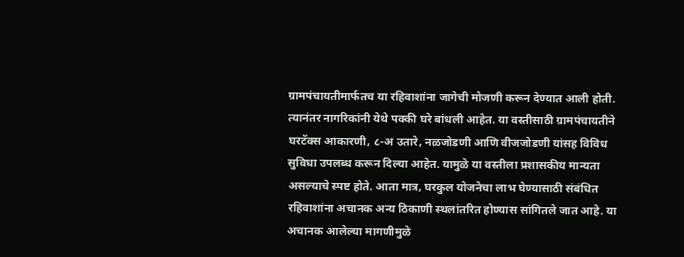ग्रामपंचायतीमार्फतच या रहिवाशांना जागेची मोजणी करून देण्यात आली होती. त्यानंतर नागरिकांनी येथे पक्की घरे बांधली आहेत. या वस्तीसाठी ग्रामपंचायतीने घरटॅक्स आकारणी, ८-अ उतारे, नळजोडणी आणि वीजजोडणी यांसह विविध सुविधा उपलब्ध करून दिल्या आहेत. यामुळे या वस्तीला प्रशासकीय मान्यता असल्याचे स्पष्ट होते. आता मात्र, घरकुल योजनेचा लाभ घेण्यासाठी संबंधित रहिवाशांना अचानक अन्य ठिकाणी स्थलांतरित होण्यास सांगितले जात आहे. या अचानक आलेल्या मागणीमुळे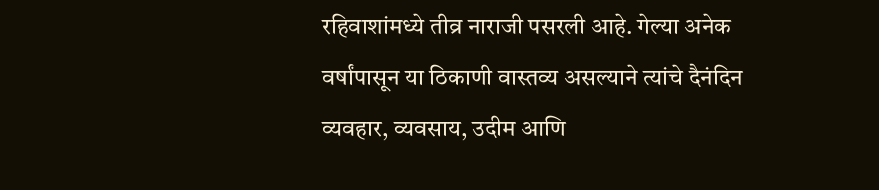रहिवाशांमध्ये तीव्र नाराजी पसरली आहे. गेल्या अनेक वर्षांपासून या ठिकाणी वास्तव्य असल्याने त्यांचे दैनंदिन व्यवहार, व्यवसाय, उदीम आणि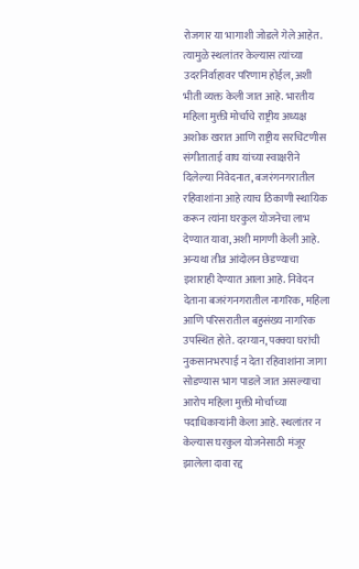रोजगार या भागाशी जोडले गेले आहेत. त्यामुळे स्थलांतर केल्यास त्यांच्या उदरनिर्वाहावर परिणाम होईल, अशी भीती व्यक्त केली जात आहे. भारतीय महिला मुक्ती मोर्चाचे राष्ट्रीय अध्यक्ष अशोक खरात आणि राष्ट्रीय सरचिटणीस संगीताताई वाघ यांच्या स्वाक्षरीने दिलेल्या निवेदनात, बजरंगनगरातील रहिवाशांना आहे त्याच ठिकाणी स्थायिक करून त्यांना घरकुल योजनेचा लाभ देण्यात यावा, अशी मागणी केली आहे. अन्यथा तीव्र आंदोलन छेडण्याचा इशाराही देण्यात आला आहे. निवेदन देताना बजरंगनगरातील नागरिक, महिला आणि परिसरातील बहुसंख्य नागरिक उपस्थित होते. दरम्यान, पक्क्या घरांची नुकसानभरपाई न देता रहिवाशांना जागा सोडण्यास भाग पाडले जात असल्याचा आरोप महिला मुक्ती मोर्चाच्या पदाधिकाऱ्यांनी केला आहे. स्थलांतर न केल्यास घरकुल योजनेसाठी मंजूर झालेला दावा रद्द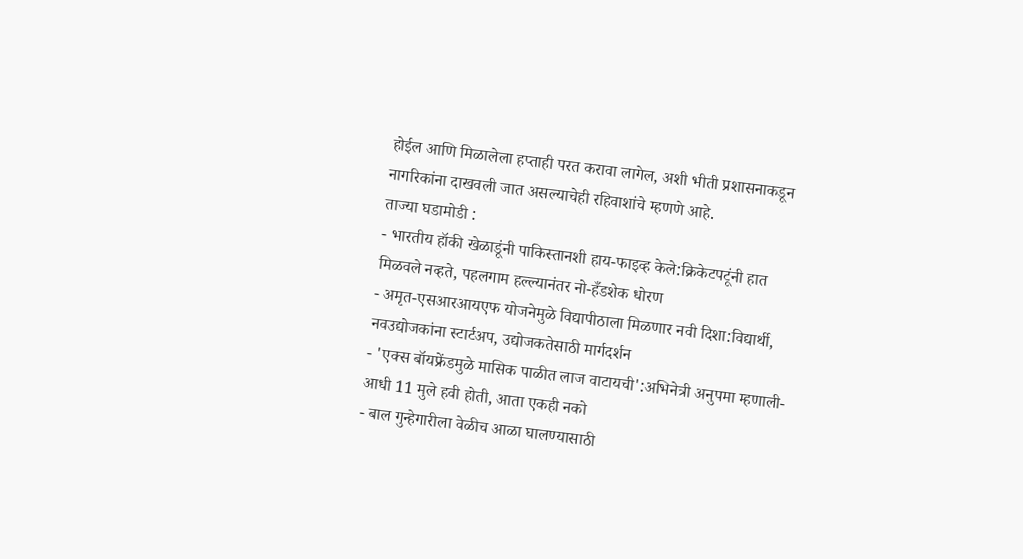होईल आणि मिळालेला हप्ताही परत करावा लागेल, अशी भीती प्रशासनाकडून नागरिकांना दाखवली जात असल्याचेही रहिवाशांचे म्हणणे आहे.
ताज्या घडामोडी :
- भारतीय हॉकी खेळाडूंनी पाकिस्तानशी हाय-फाइव्ह केले:क्रिकेटपटूंनी हात मिळवले नव्हते, पहलगाम हल्ल्यानंतर नो-हँडशेक धोरण
- अमृत-एसआरआयएफ योजनेमुळे विद्यापीठाला मिळणार नवी दिशा:विद्यार्थी, नवउद्योजकांना स्टार्टअप, उद्योजकतेसाठी मार्गदर्शन
- 'एक्स बॉयफ्रेंडमुळे मासिक पाळीत लाज वाटायची':अभिनेत्री अनुपमा म्हणाली- आधी 11 मुले हवी होती, आता एकही नको
- बाल गुन्हेगारीला वेळीच आळा घालण्यासाठी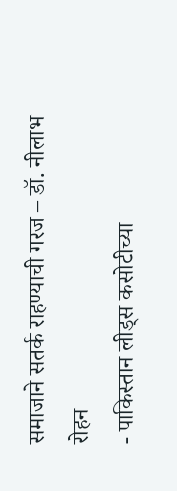समाजाने सतर्क राहण्याची गरज – डॉ. नीलाभ रोहन
- पाकिस्तान लीड्स कसोटीच्या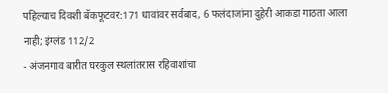पहिल्याच दिवशी बॅकफूटवर:171 धावांवर सर्वबाद, 6 फलंदाजांना दुहेरी आकडा गाठता आला नाही; इंग्लंड 112/2
- अंजनगाव बारीत घरकुल स्थलांतरास रहिवाशांचा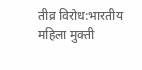तीव्र विरोध:भारतीय महिला मुक्ती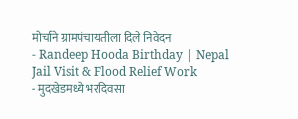मोर्चाने ग्रामपंचायतीला दिले निवेदन
- Randeep Hooda Birthday | Nepal Jail Visit & Flood Relief Work
- मुदखेडमध्ये भरदिवसा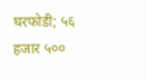घरफोडी; ५६ हजार ५००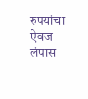रुपयांचा ऐवज लंपास